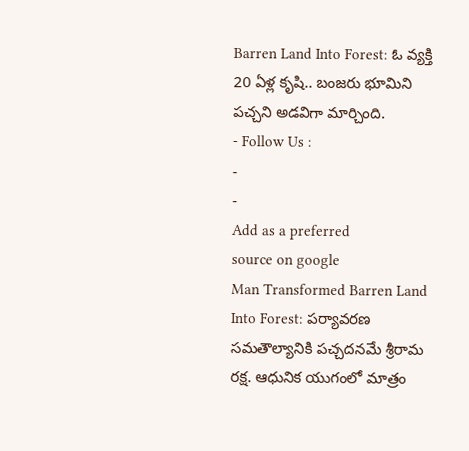Barren Land Into Forest: ఓ వ్యక్తి 20 ఏళ్ల కృషి.. బంజరు భూమిని పచ్చని అడవిగా మార్చింది.
- Follow Us :
-
-
Add as a preferred
source on google
Man Transformed Barren Land Into Forest: పర్యావరణ సమతౌల్యానికి పచ్చదనమే శ్రీరామ రక్ష. ఆధునిక యుగంలో మాత్రం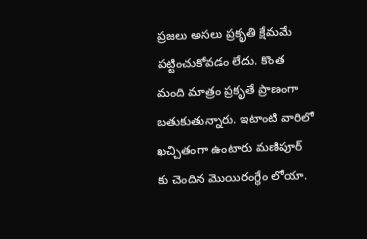ప్రజలు అసలు ప్రకృతి క్షేమమే పట్టించుకోవడం లేదు. కొంత మంది మాత్రం ప్రకృతే ప్రాణంగా బతుకుతున్నారు. ఇటాంటి వారిలో ఖచ్చితంగా ఉంటారు మణిపూర్ కు చెందిన మొయిరంగ్థేం లోయా.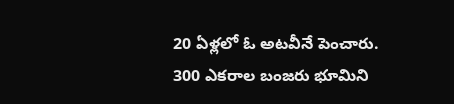20 ఏళ్లలో ఓ అటవీనే పెంచారు. 300 ఎకరాల బంజరు భూమిని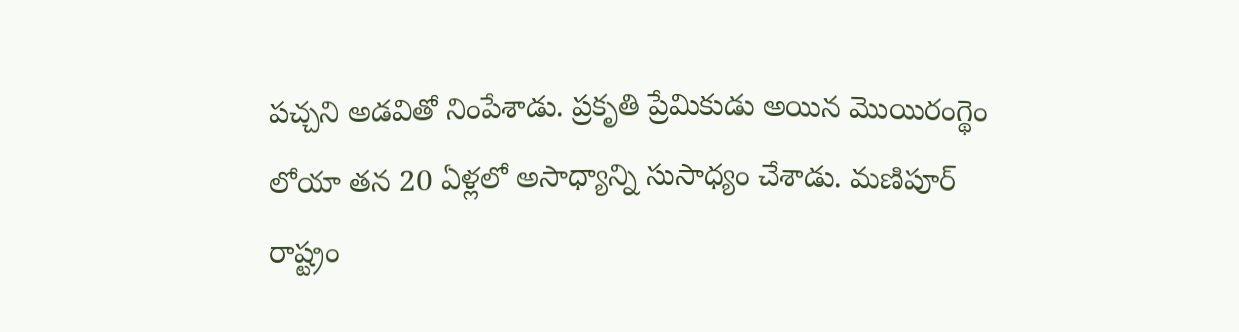పచ్చని అడవితో నింపేశాడు. ప్రకృతి ప్రేమికుడు అయిన మొయిరంగ్థెం లోయా తన 20 ఏళ్లలో అసాధ్యాన్ని సుసాధ్యం చేశాడు. మణిపూర్ రాష్ట్రం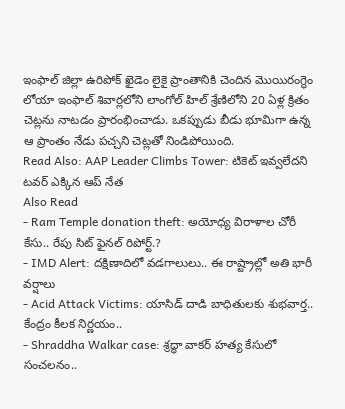ఇంఫాల్ జిల్లా ఉరిపోక్ ఖైడెం లైకై ప్రాంతానికి చెందిన మొయిరంగ్థెం లోయా ఇంఫాల్ శివార్లలోని లాంగోల్ హిల్ శ్రేణిలోని 20 ఏళ్ల క్రితం చెట్లను నాటడం ప్రారంభించాడు. ఒకప్పుడు బీడు భూమిగా ఉన్న ఆ ప్రాంతం నేడు పచ్చని చెట్లతో నిండిపోయింది.
Read Also: AAP Leader Climbs Tower: టికెట్ ఇవ్వలేదని టవర్ ఎక్కిన ఆప్ నేత
Also Read
- Ram Temple donation theft: అయోధ్య విరాళాల చోరీ కేసు.. రేపు సిట్ ఫైనల్ రిపోర్ట్.?
- IMD Alert: దక్షిణాదిలో వడగాలులు.. ఈ రాష్ట్రాల్లో అతి భారీ వర్షాలు
- Acid Attack Victims: యాసిడ్ దాడి బాధితులకు శుభవార్త.. కేంద్రం కీలక నిర్ణయం..
- Shraddha Walkar case: శ్రద్ధా వాకర్ హత్య కేసులో సంచలనం..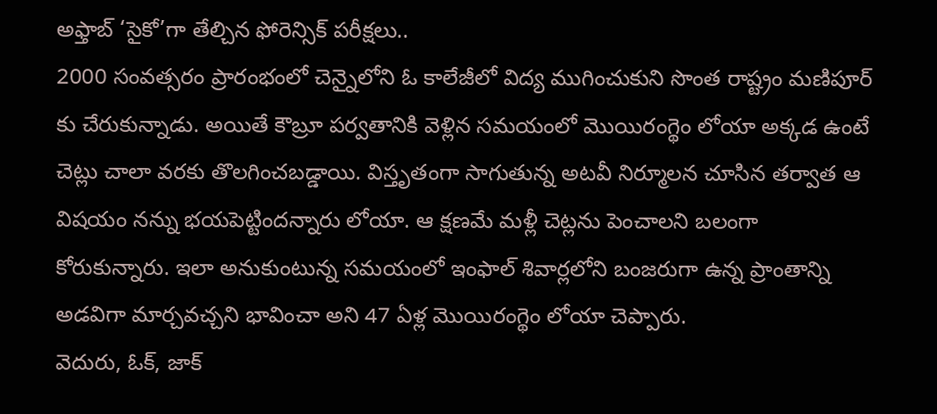అఫ్తాబ్ ‘సైకో’గా తేల్చిన ఫోరెన్సిక్ పరీక్షలు..
2000 సంవత్సరం ప్రారంభంలో చెన్నైలోని ఓ కాలేజీలో విద్య ముగించుకుని సొంత రాష్ట్రం మణిపూర్ కు చేరుకున్నాడు. అయితే కౌబ్రూ పర్వతానికి వెళ్లిన సమయంలో మొయిరంగ్థెం లోయా అక్కడ ఉంటే చెట్లు చాలా వరకు తొలగించబడ్డాయి. విస్తృతంగా సాగుతున్న అటవీ నిర్మూలన చూసిన తర్వాత ఆ విషయం నన్ను భయపెట్టిందన్నారు లోయా. ఆ క్షణమే మళ్లీ చెట్లను పెంచాలని బలంగా కోరుకున్నారు. ఇలా అనుకుంటున్న సమయంలో ఇంఫాల్ శివార్లలోని బంజరుగా ఉన్న ప్రాంతాన్ని అడవిగా మార్చవచ్చని భావించా అని 47 ఏళ్ల మొయిరంగ్థెం లోయా చెప్పారు.
వెదురు, ఓక్, జాక్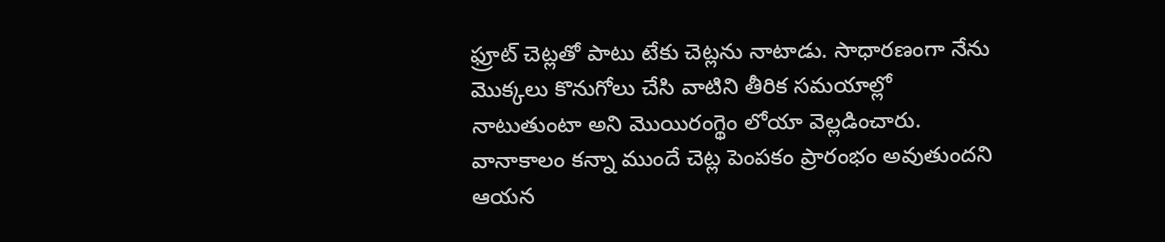ఫ్రూట్ చెట్లతో పాటు టేకు చెట్లను నాటాడు. సాధారణంగా నేను మొక్కలు కొనుగోలు చేసి వాటిని తీరిక సమయాల్లో నాటుతుంటా అని మొయిరంగ్థెం లోయా వెల్లడించారు. వానాకాలం కన్నా ముందే చెట్ల పెంపకం ప్రారంభం అవుతుందని ఆయన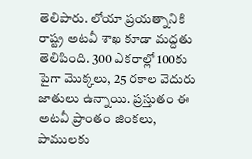తెలిపారు. లోయా ప్రయత్నానికి రాష్ట్ర అటవీ శాఖ కూడా మద్దతు తెలిపింది. 300 ఎకరాల్లో 100కు పైగా మొక్కలు, 25 రకాల వెదురు జాతులు ఉన్నాయి. ప్రస్తుతం ఈ అటవీ ప్రాంతం జింకలు, పాములకు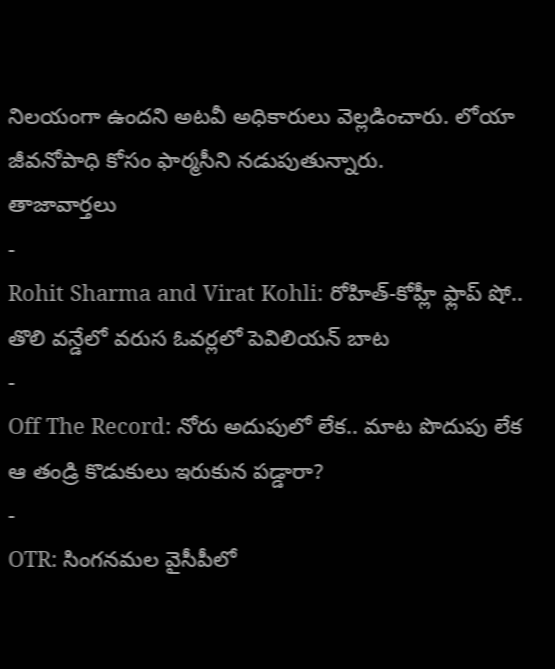నిలయంగా ఉందని అటవీ అధికారులు వెల్లడించారు. లోయా జీవనోపాధి కోసం ఫార్మసీని నడుపుతున్నారు.
తాజావార్తలు
-
Rohit Sharma and Virat Kohli: రోహిత్-కోహ్లీ ఫ్లాప్ షో.. తొలి వన్డేలో వరుస ఓవర్లలో పెవిలియన్ బాట
-
Off The Record: నోరు అదుపులో లేక.. మాట పొదుపు లేక ఆ తండ్రి కొడుకులు ఇరుకున పడ్డారా?
-
OTR: సింగనమల వైసీపీలో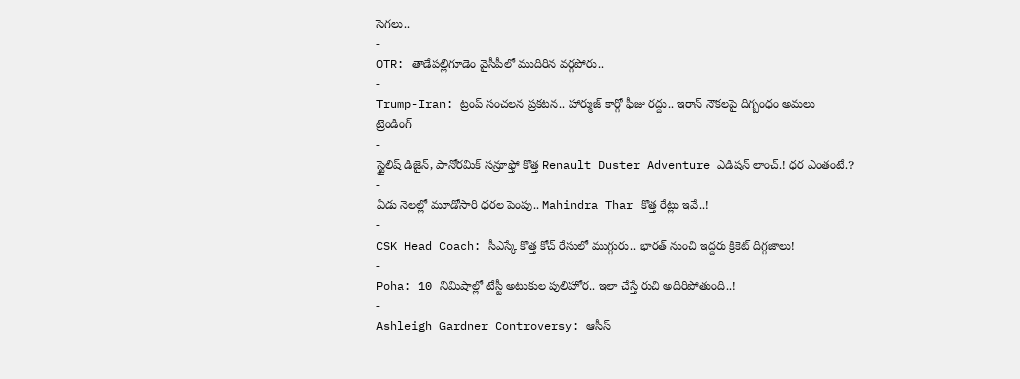సెగలు..
-
OTR: తాడేపల్లిగూడెం వైసీపీలో ముదిరిన వర్గపోరు..
-
Trump-Iran: ట్రంప్ సంచలన ప్రకటన.. హార్ముజ్ కార్గో ఫీజు రద్దు.. ఇరాన్ నౌకలపై దిగ్బంధం అమలు
ట్రెండింగ్
-
స్టైలిష్ డిజైన్, పానోరమిక్ సన్రూఫ్తో కొత్త Renault Duster Adventure ఎడిషన్ లాంచ్.! ధర ఎంతంటే.?
-
ఏడు నెలల్లో మూడోసారి ధరల పెంపు.. Mahindra Thar కొత్త రేట్లు ఇవే..!
-
CSK Head Coach: సీఎస్కే కొత్త కోచ్ రేసులో ముగ్గురు.. భారత్ నుంచి ఇద్దరు క్రికెట్ దిగ్గజాలు!
-
Poha: 10 నిమిషాల్లో టేస్టీ అటుకుల పులిహోర.. ఇలా చేస్తే రుచి అదిరిపోతుంది..!
-
Ashleigh Gardner Controversy: ఆసీస్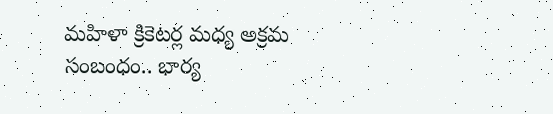మహిళా క్రికెటర్ల మధ్య అక్రమ సంబంధం.. భార్య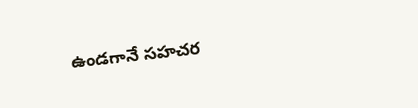ఉండగానే సహచర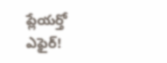ప్లేయర్తో ఎఫైర్!